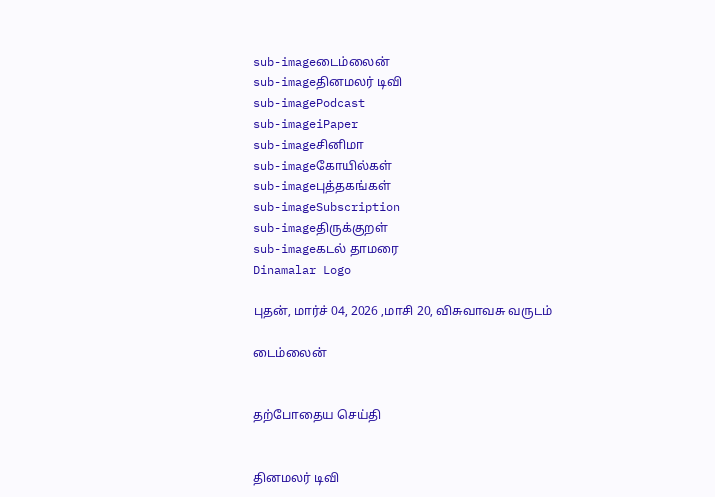sub-imageடைம்லைன்
sub-imageதினமலர் டிவி
sub-imagePodcast
sub-imageiPaper
sub-imageசினிமா
sub-imageகோயில்கள்
sub-imageபுத்தகங்கள்
sub-imageSubscription
sub-imageதிருக்குறள்
sub-imageகடல் தாமரை
Dinamalar Logo

புதன், மார்ச் 04, 2026 ,மாசி 20, விசுவாவசு வருடம்

டைம்லைன்


தற்போதைய செய்தி


தினமலர் டிவி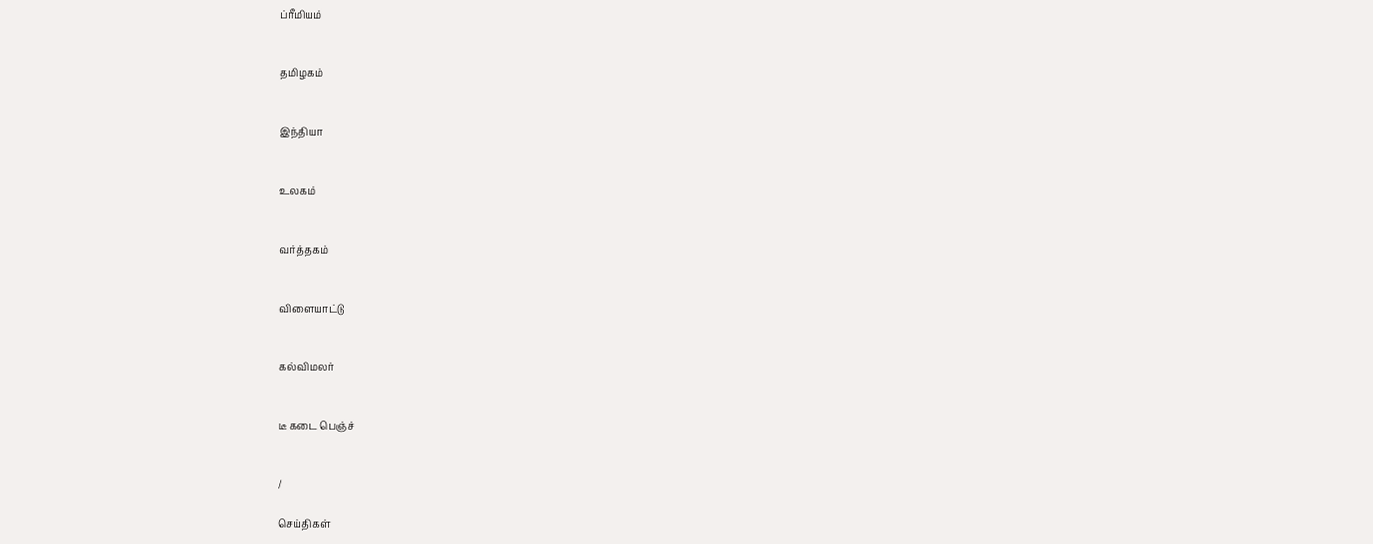ப்ரீமியம்


தமிழகம்


இந்தியா


உலகம்


வர்த்தகம்


விளையாட்டு


கல்விமலர்


டீ கடை பெஞ்ச்


/

செய்திகள்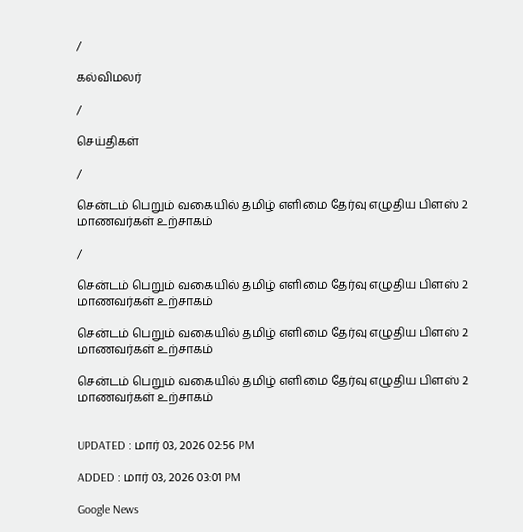/

கல்விமலர்

/

செய்திகள்

/

சென்டம் பெறும் வகையில் தமிழ் எளிமை தேர்வு எழுதிய பிளஸ் 2 மாணவர்கள் உற்சாகம்

/

சென்டம் பெறும் வகையில் தமிழ் எளிமை தேர்வு எழுதிய பிளஸ் 2 மாணவர்கள் உற்சாகம்

சென்டம் பெறும் வகையில் தமிழ் எளிமை தேர்வு எழுதிய பிளஸ் 2 மாணவர்கள் உற்சாகம்

சென்டம் பெறும் வகையில் தமிழ் எளிமை தேர்வு எழுதிய பிளஸ் 2 மாணவர்கள் உற்சாகம்


UPDATED : மார் 03, 2026 02:56 PM

ADDED : மார் 03, 2026 03:01 PM

Google News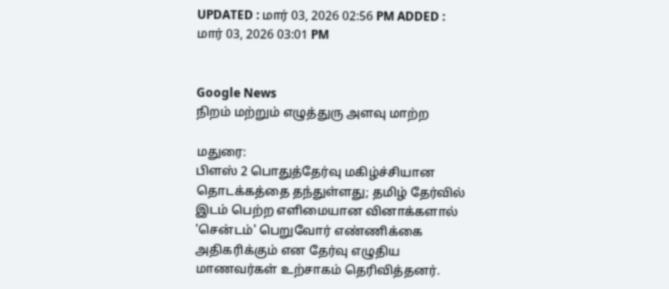UPDATED : மார் 03, 2026 02:56 PM ADDED : மார் 03, 2026 03:01 PM


Google News
நிறம் மற்றும் எழுத்துரு அளவு மாற்ற

மதுரை:
பிளஸ் 2 பொதுத்தேர்வு மகிழ்ச்சியான தொடக்கத்தை தந்துள்ளது; தமிழ் தேர்வில் இடம் பெற்ற எளிமையான வினாக்களால் 'சென்டம்' பெறுவோர் எண்ணிக்கை அதிகரிக்கும் என தேர்வு எழுதிய மாணவர்கள் உற்சாகம் தெரிவித்தனர்.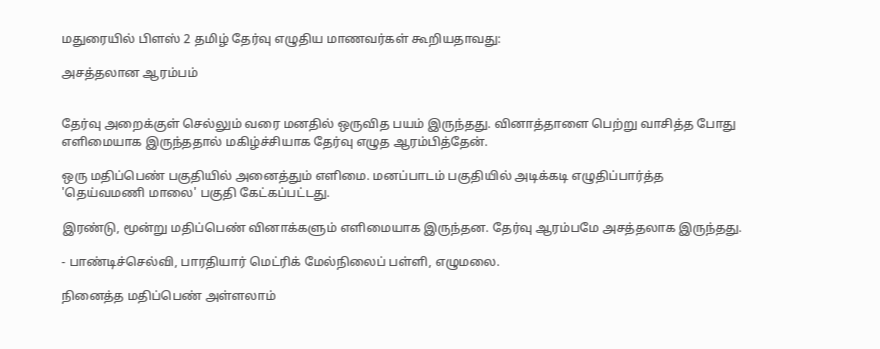மதுரையில் பிளஸ் 2 தமிழ் தேர்வு எழுதிய மாணவர்கள் கூறியதாவது:

அசத்தலான ஆரம்பம்


தேர்வு அறைக்குள் செல்லும் வரை மனதில் ஒருவித பயம் இருந்தது. வினாத்தாளை பெற்று வாசித்த போது எளிமையாக இருந்ததால் மகிழ்ச்சியாக தேர்வு எழுத ஆரம்பித்தேன்.

ஒரு மதிப்பெண் பகுதியில் அனைத்தும் எளிமை. மனப்பாடம் பகுதியில் அடிக்கடி எழுதிப்பார்த்த 'தெய்வமணி மாலை' பகுதி கேட்கப்பட்டது.

இரண்டு, மூன்று மதிப்பெண் வினாக்களும் எளிமையாக இருந்தன. தேர்வு ஆரம்பமே அசத்தலாக இருந்தது.

- பாண்டிச்செல்வி, பாரதியார் மெட்ரிக் மேல்நிலைப் பள்ளி, எழுமலை.

நினைத்த மதிப்பெண் அள்ளலாம்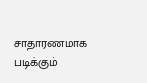சாதாரணமாக படிக்கும்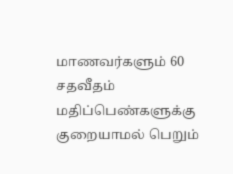மாணவர்களும் 60 சதவீதம் மதிப்பெண்களுக்கு குறையாமல் பெறும்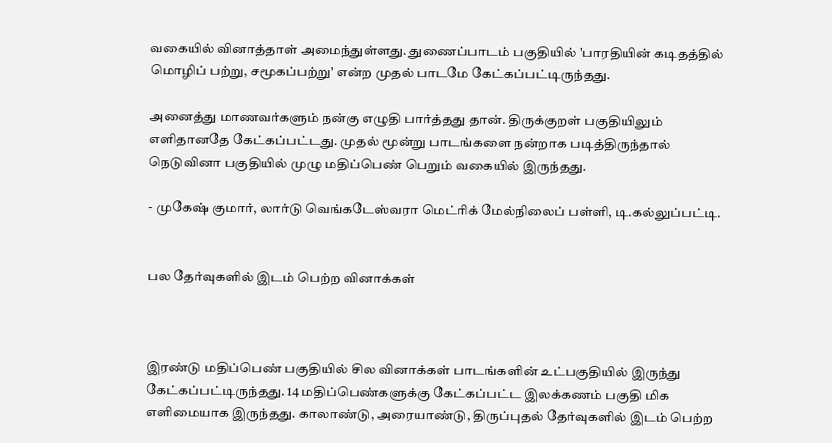வகையில் வினாத்தாள் அமைந்துள்ளது. துணைப்பாடம் பகுதியில் 'பாரதியின் கடிதத்தில் மொழிப் பற்று, சமூகப்பற்று' என்ற முதல் பாடமே கேட்கப்பட்டிருந்தது.

அனைத்து மாணவர்களும் நன்கு எழுதி பார்த்தது தான். திருக்குறள் பகுதியிலும் எளிதானதே கேட்கப்பட்டது. முதல் மூன்று பாடங்களை நன்றாக படித்திருந்தால் நெடுவினா பகுதியில் முழு மதிப்பெண் பெறும் வகையில் இருந்தது.

- முகேஷ் குமார், லார்டு வெங்கடேஸ்வரா மெட்ரிக் மேல்நிலைப் பள்ளி, டி.கல்லுப்பட்டி.


பல தேர்வுகளில் இடம் பெற்ற வினாக்கள்



இரண்டு மதிப்பெண் பகுதியில் சில வினாக்கள் பாடங்களின் உட்பகுதியில் இருந்து கேட்கப்பட்டிருந்தது. 14 மதிப்பெண்களுக்கு கேட்கப்பட்ட இலக்கணம் பகுதி மிக எளிமையாக இருந்தது. காலாண்டு, அரையாண்டு, திருப்புதல் தேர்வுகளில் இடம் பெற்ற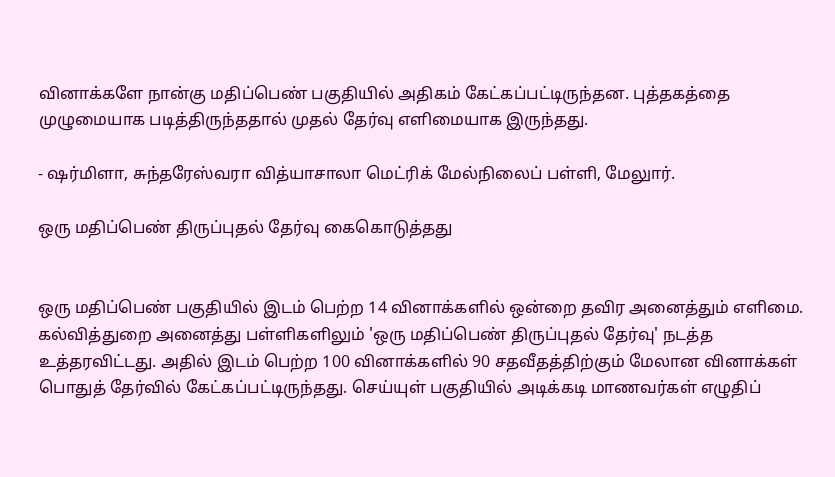வினாக்களே நான்கு மதிப்பெண் பகுதியில் அதிகம் கேட்கப்பட்டிருந்தன. புத்தகத்தை முழுமையாக படித்திருந்ததால் முதல் தேர்வு எளிமையாக இருந்தது.

- ஷர்மிளா, சுந்தரேஸ்வரா வித்யாசாலா மெட்ரிக் மேல்நிலைப் பள்ளி, மேலுார்.

ஒரு மதிப்பெண் திருப்புதல் தேர்வு கைகொடுத்தது


ஒரு மதிப்பெண் பகுதியில் இடம் பெற்ற 14 வினாக்களில் ஒன்றை தவிர அனைத்தும் எளிமை. கல்வித்துறை அனைத்து பள்ளிகளிலும் 'ஒரு மதிப்பெண் திருப்புதல் தேர்வு' நடத்த உத்தரவிட்டது. அதில் இடம் பெற்ற 100 வினாக்களில் 90 சதவீதத்திற்கும் மேலான வினாக்கள் பொதுத் தேர்வில் கேட்கப்பட்டிருந்தது. செய்யுள் பகுதியில் அடிக்கடி மாணவர்கள் எழுதிப்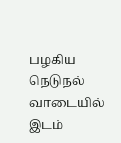பழகிய நெடுநல் வாடையில் இடம்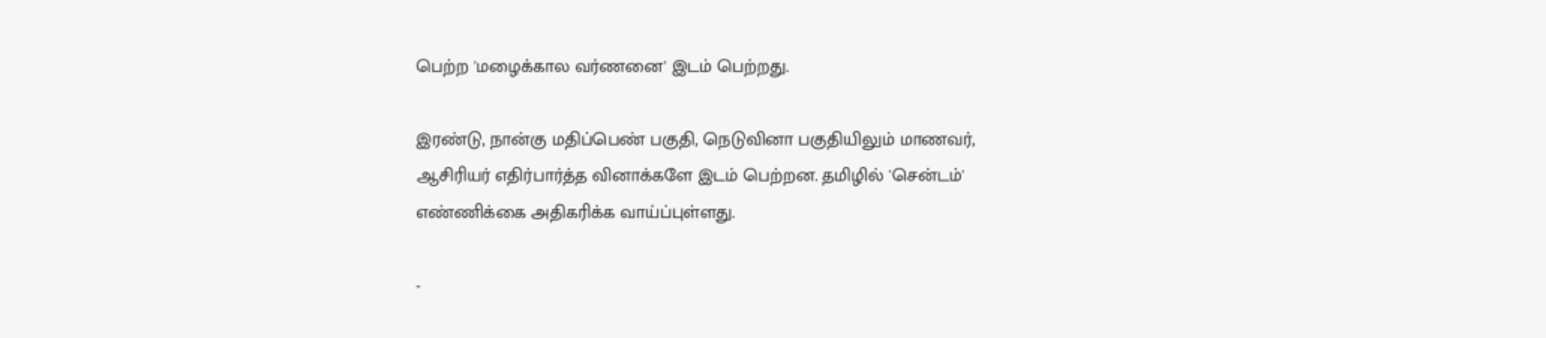பெற்ற 'மழைக்கால வர்ணனை' இடம் பெற்றது.

இரண்டு, நான்கு மதிப்பெண் பகுதி, நெடுவினா பகுதியிலும் மாணவர், ஆசிரியர் எதிர்பார்த்த வினாக்களே இடம் பெற்றன. தமிழில் 'சென்டம்' எண்ணிக்கை அதிகரிக்க வாய்ப்புள்ளது.

-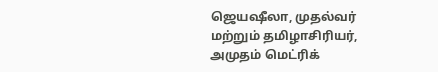ஜெயஷீலா, முதல்வர் மற்றும் தமிழாசிரியர், அமுதம் மெட்ரிக்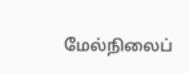மேல்நிலைப்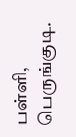பள்ளி, பெருங்குடி.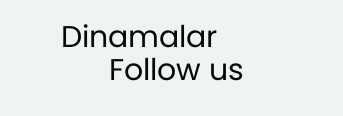Dinamalar
      Follow us